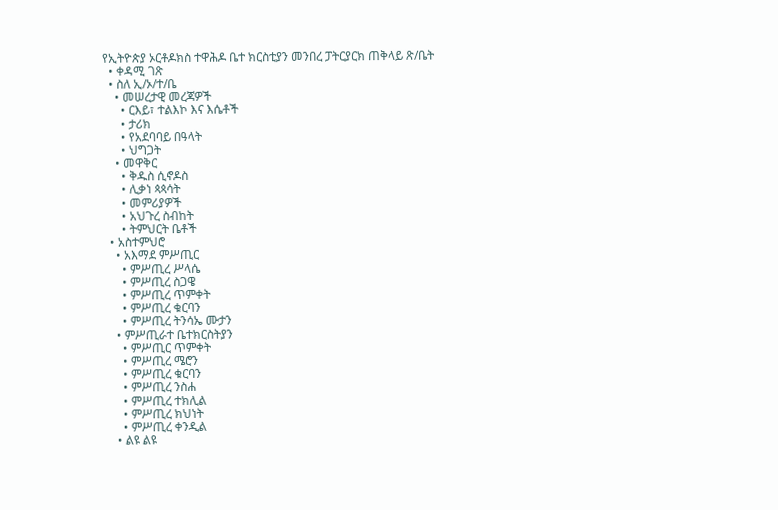የኢትዮጵያ ኦርቶዶክስ ተዋሕዶ ቤተ ክርስቲያን መንበረ ፓትርያርክ ጠቅላይ ጽ/ቤት
  • ቀዳሚ ገጽ
  • ስለ ኢ/ኦ/ተ/ቤ
    • መሠረታዊ መረጃዎች
      • ርእይ፣ ተልእኮ እና እሴቶች
      • ታሪክ
      • የአደባባይ በዓላት
      • ህግጋት
    • መዋቅር
      • ቅዱስ ሲኖዶስ
      • ሊቃነ ጳጳሳት
      • መምሪያዎች
      • አህጉረ ስብከት
      • ትምህርት ቤቶች
  • አስተምህሮ
    • አእማደ ምሥጢር
      • ምሥጢረ ሥላሴ
      • ምሥጢረ ስጋዌ
      • ምሥጢረ ጥምቀት
      • ምሥጢረ ቁርባን
      • ምሥጢረ ትንሳኤ ሙታን
    • ምሥጢራተ ቤተክርስትያን
      • ምሥጢር ጥምቀት
      • ምሥጢረ ሜሮን
      • ምሥጢረ ቁርባን
      • ምሥጢረ ንስሐ
      • ምሥጢረ ተክሊል
      • ምሥጢረ ክህነት
      • ምሥጢረ ቀንዲል
    • ልዩ ልዩ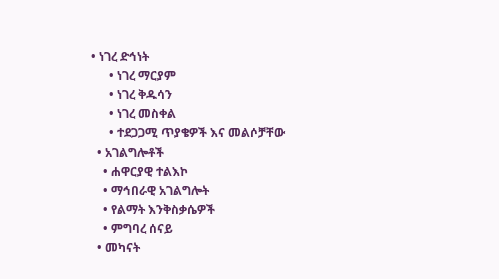• ነገረ ድኅነት
      • ነገረ ማርያም
      • ነገረ ቅዱሳን
      • ነገረ መስቀል
      • ተደጋጋሚ ጥያቄዎች እና መልሶቻቸው
  • አገልግሎቶች
    • ሐዋርያዊ ተልእኮ
    • ማኅበራዊ አገልግሎት
    • የልማት እንቅስቃሴዎች
    • ምግባረ ሰናይ
  • መካናት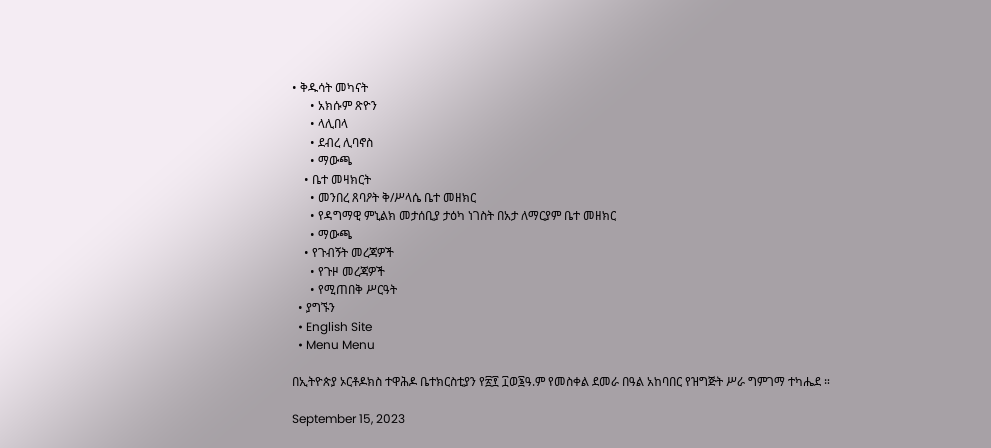• ቅዱሳት መካናት
      • አክሱም ጽዮን
      • ላሊበላ
      • ደብረ ሊባኖስ
      • ማውጫ
    • ቤተ መዛክርት
      • መንበረ ጸባዖት ቅ/ሥላሴ ቤተ መዘክር
      • የዳግማዊ ምኒልክ መታሰቢያ ታዕካ ነገስት በአታ ለማርያም ቤተ መዘክር
      • ማውጫ
    • የጉብኝት መረጃዎች
      • የጉዞ መረጃዎች
      • የሚጠበቅ ሥርዓት
  • ያግኙን
  • English Site
  • Menu Menu

በኢትዮጵያ ኦርቶዶክስ ተዋሕዶ ቤተክርስቲያን የ፳፻ ፲ወ፮ዓ.ም የመስቀል ደመራ በዓል አከባበር የዝግጅት ሥራ ግምገማ ተካሔደ ።

September 15, 2023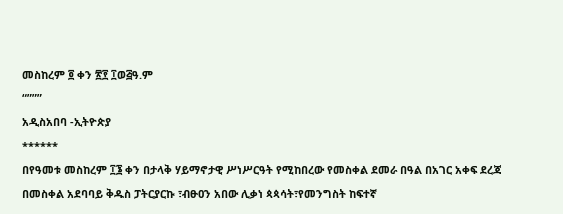መስከረም ፬ ቀን ፳፻ ፲ወ፭ዓ.ም
“”””
አዲስአበባ -ኢትዮጵያ
******
በየዓመቱ መስከረም ፲፮ ቀን በታላቅ ሃይማኖታዊ ሥነሥርዓት የሚከበረው የመስቀል ደመራ በዓል በአገር አቀፍ ደረጃ በመስቀል አደባባይ ቅዱስ ፓትርያርኩ ፣ብፁዐን አበው ሊቃነ ጳጳሳት፣የመንግስት ከፍተኛ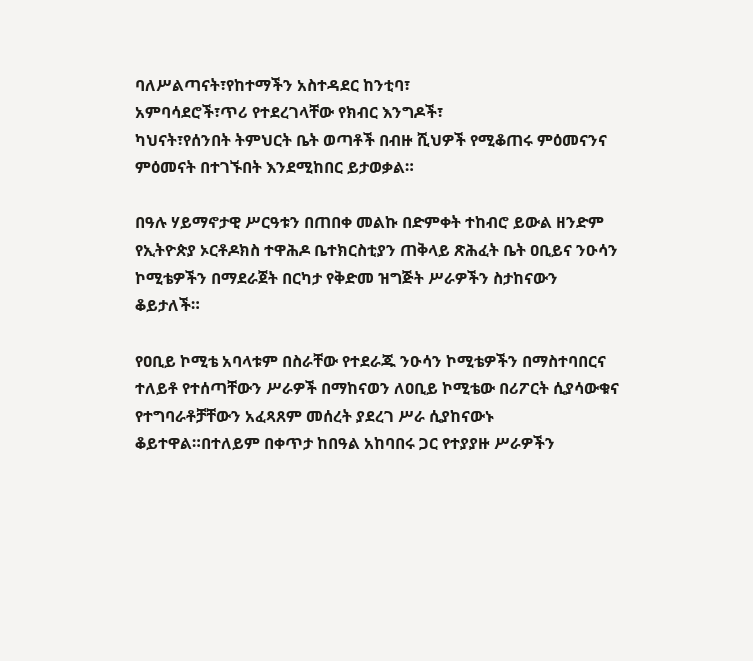ባለሥልጣናት፣የከተማችን አስተዳደር ከንቲባ፣
አምባሳደሮች፣ጥሪ የተደረገላቸው የክብር እንግዶች፣
ካህናት፣የሰንበት ትምህርት ቤት ወጣቶች በብዙ ሺህዎች የሚቆጠሩ ምዕመናንና ምዕመናት በተገኙበት እንደሚከበር ይታወቃል።

በዓሉ ሃይማኖታዊ ሥርዓቱን በጠበቀ መልኩ በድምቀት ተከብሮ ይውል ዘንድም የኢትዮጵያ ኦርቶዶክስ ተዋሕዶ ቤተክርስቲያን ጠቅላይ ጽሕፈት ቤት ዐቢይና ንዑሳን ኮሚቴዎችን በማደራጀት በርካታ የቅድመ ዝግጅት ሥራዎችን ስታከናውን ቆይታለች።

የዐቢይ ኮሚቴ አባላቱም በስራቸው የተደራጁ ንዑሳን ኮሚቴዎችን በማስተባበርና ተለይቶ የተሰጣቸውን ሥራዎች በማከናወን ለዐቢይ ኮሚቴው በሪፖርት ሲያሳውቁና የተግባራቶቻቸውን አፈጻጸም መሰረት ያደረገ ሥራ ሲያከናውኑ ቆይተዋል።በተለይም በቀጥታ ከበዓል አከባበሩ ጋር የተያያዙ ሥራዎችን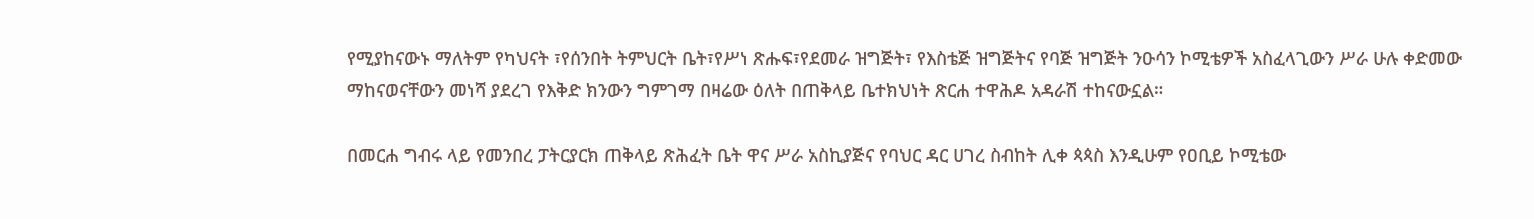የሚያከናውኑ ማለትም የካህናት ፣የሰንበት ትምህርት ቤት፣የሥነ ጽሑፍ፣የደመራ ዝግጅት፣ የእስቴጅ ዝግጅትና የባጅ ዝግጅት ንዑሳን ኮሚቴዎች አስፈላጊውን ሥራ ሁሉ ቀድመው ማከናወናቸውን መነሻ ያደረገ የእቅድ ክንውን ግምገማ በዛሬው ዕለት በጠቅላይ ቤተክህነት ጽርሐ ተዋሕዶ አዳራሽ ተከናውኗል።

በመርሐ ግብሩ ላይ የመንበረ ፓትርያርክ ጠቅላይ ጽሕፈት ቤት ዋና ሥራ አስኪያጅና የባህር ዳር ሀገረ ስብከት ሊቀ ጳጳስ እንዲሁም የዐቢይ ኮሚቴው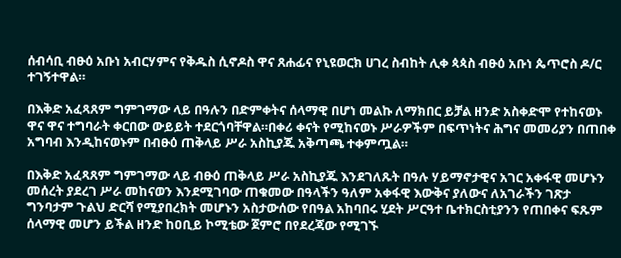ሰብሳቢ ብፁዕ አቡነ አብርሃምና የቅዱስ ሲኖዶስ ዋና ጸሐፊና የኒዩወርክ ሀገረ ስብከት ሊቀ ጳጳስ ብፁዕ አቡነ ጴጥሮስ ዶ/ር ተገኝተዋል።

በእቅድ አፈጻጸም ግምገማው ላይ በዓሉን በድምቀትና ሰላማዊ በሆነ መልኩ ለማክበር ይቻል ዘንድ አስቀድሞ የተከናወኑ ዋና ዋና ተግባራት ቀርበው ውይይት ተደርጎባቸዋል።በቀሪ ቀናት የሚከናወኑ ሥራዎችም በፍጥነትና ሕግና መመሪያን በጠበቀ አግባብ እንዲከናወኑም በብፁዕ ጠቅላይ ሥራ አስኪያጁ አቅጣጫ ተቀምጧል።

በእቅድ አፈጻጸም ግምገማው ላይ ብፁዕ ጠቅላይ ሥራ አስኪያጁ እንደገለጹት በዓሉ ሃይማኖታዊና አገር አቀፋዊ መሆኑን መሰረት ያደረገ ሥራ መከናወን እንደሚገባው ጠቁመው በዓላችን ዓለም አቀፋዊ እውቅና ያለውና ለአገራችን ገጽታ ግንባታም ጉልህ ድርሻ የሚያበረክት መሆኑን አስታውሰው የበዓል አከባበሩ ሂደት ሥርዓተ ቤተክርስቲያንን የጠበቀና ፍጹም ሰላማዊ መሆን ይችል ዘንድ ከዐቢይ ኮሚቴው ጀምሮ በየደረጃው የሚገኙ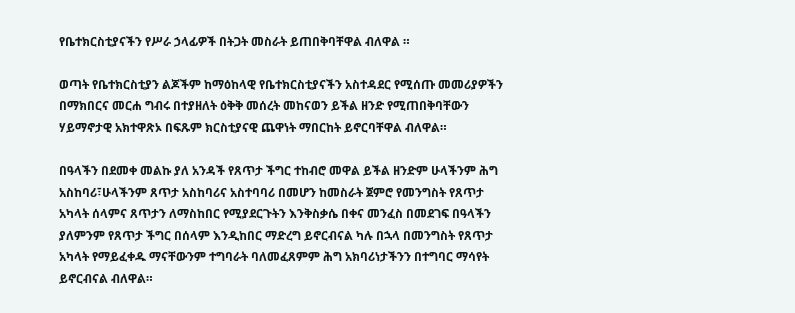የቤተክርስቲያናችን የሥራ ኃላፊዎች በትጋት መስራት ይጠበቅባቸዋል ብለዋል ።

ወጣት የቤተክርስቲያን ልጆችም ከማዕከላዊ የቤተክርስቲያናችን አስተዳደር የሚሰጡ መመሪያዎችን በማክበርና መርሐ ግብሩ በተያዘለት ዕቅቅ መሰረት መከናወን ይችል ዘንድ የሚጠበቅባቸውን ሃይማኖታዊ አክተዋጽኦ በፍጹም ክርስቲያናዊ ጨዋነት ማበርከት ይኖርባቸዋል ብለዋል።

በዓላችን በደመቀ መልኩ ያለ አንዳች የጸጥታ ችግር ተከብሮ መዋል ይችል ዘንድም ሁላችንም ሕግ አስከባሪ፣ሁላችንም ጸጥታ አስከባሪና አስተባባሪ በመሆን ከመስራት ጀምሮ የመንግስት የጸጥታ አካላት ሰላምና ጸጥታን ለማስከበር የሚያደርጉትን እንቅስቃሴ በቀና መንፈስ በመደገፍ በዓላችን ያለምንም የጸጥታ ችግር በሰላም እንዲከበር ማድረግ ይኖርብናል ካሉ በኋላ በመንግስት የጸጥታ አካላት የማይፈቀዱ ማናቸውንም ተግባራት ባለመፈጸምም ሕግ አክባሪነታችንን በተግባር ማሳየት ይኖርብናል ብለዋል።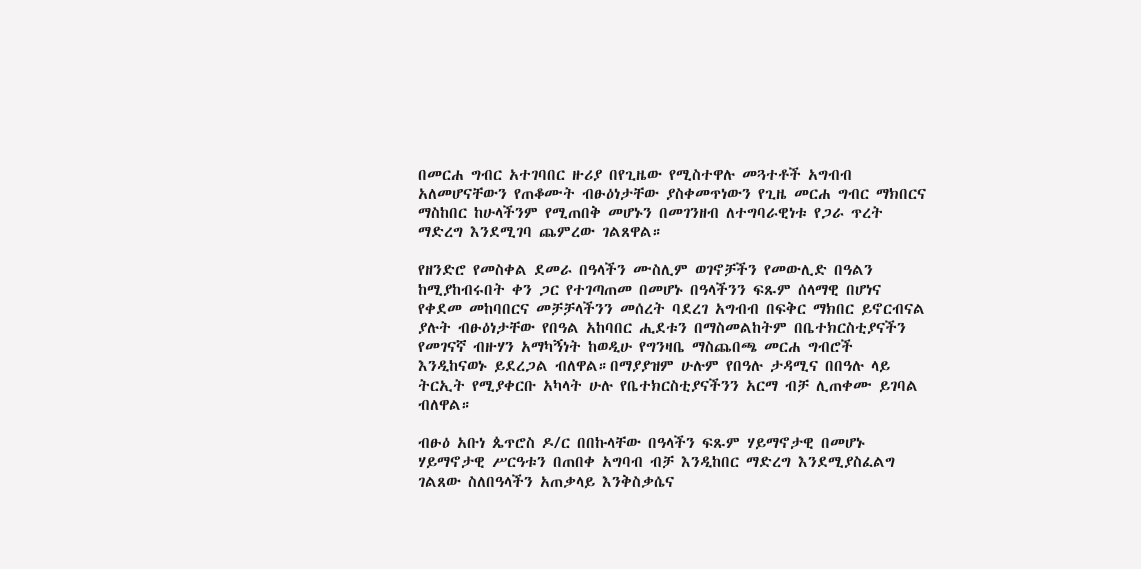በመርሐ ግብር አተገባበር ዙሪያ በየጊዜው የሚስተዋሉ መጓተቶች አግብብ አለመሆናቸውን የጠቆሙት ብፁዕነታቸው ያስቀመጥነውን የጊዜ መርሐ ግብር ማክበርና ማስከበር ከሁላችንም የሚጠበቅ መሆኑን በመገንዘብ ለተግባራዊነቱ የጋራ ጥረት ማድረግ እንደሚገባ ጨምረው ገልጸዋል።

የዘንድሮ የመስቀል ደመራ በዓላችን ሙስሊም ወገኖቻችን የመውሊድ በዓልን ከሚያከብሩበት ቀን ጋር የተገጣጠመ በመሆኑ በዓላችንን ፍጹም ሰላማዊ በሆነና የቀደመ መከባበርና መቻቻላችንን መሰረት ባደረገ አግብብ በፍቅር ማክበር ይኖርብናል ያሉት ብፁዕነታቸው የበዓል አከባበር ሒደቱን በማስመልከትም በቤተክርስቲያናችን የመገናኛ ብዙሃን አማካኝነት ከወዲሁ የግንዛቤ ማስጨበጫ መርሐ ግብሮች እንዲከናወኑ ይደረጋል ብለዋል።በማያያዝም ሁሉም የበዓሉ ታዳሚና በበዓሉ ላይ ትርኢት የሚያቀርቡ አካላት ሁሉ የቤተክርስቲያናችንን አርማ ብቻ ሊጠቀሙ ይገባል ብለዋል።

ብፁዕ አቡነ ጴጥሮስ ዶ/ር በበኩላቸው በዓላችን ፍጹም ሃይማኖታዊ በመሆኑ ሃይማኖታዊ ሥርዓቱን በጠበቀ አግባብ ብቻ እንዲከበር ማድረግ እንደሚያስፈልግ ገልጸው ስለበዓላችን አጠቃላይ እንቅስቃሴና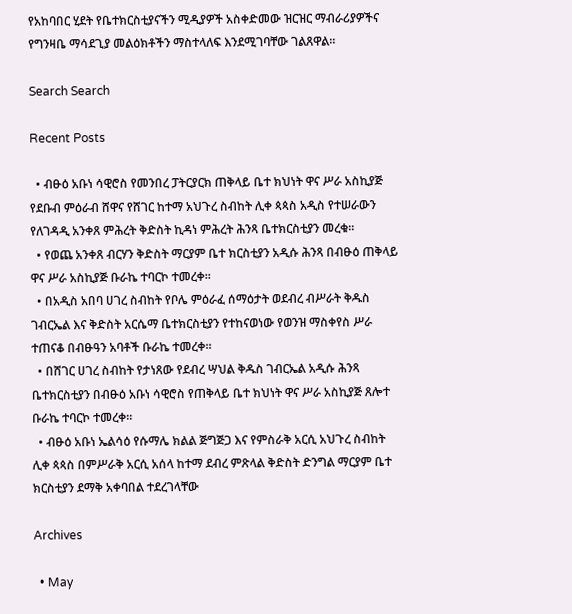የአከባበር ሂደት የቤተክርስቲያናችን ሚዲያዎች አስቀድመው ዝርዝር ማብራሪያዎችና የግንዛቤ ማሳደጊያ መልዕክቶችን ማስተላለፍ እንደሚገባቸው ገልጸዋል።

Search Search

Recent Posts

  • ብፁዕ አቡነ ሳዊሮስ የመንበረ ፓትርያርክ ጠቅላይ ቤተ ክህነት ዋና ሥራ አስኪያጅ የደቡብ ምዕራብ ሸዋና የሸገር ከተማ አህጉረ ስብከት ሊቀ ጳጳስ አዲስ የተሠራውን የለገዳዲ አንቀጸ ምሕረት ቅድስት ኪዳነ ምሕረት ሕንጻ ቤተክርስቲያን መረቁ፡፡
  • የወጨ አንቀጸ ብርሃን ቅድስት ማርያም ቤተ ክርስቲያን አዲሱ ሕንጻ በብፁዕ ጠቅላይ ዋና ሥራ አስኪያጅ ቡራኬ ተባርኮ ተመረቀ።
  • በአዲስ አበባ ሀገረ ስብከት የቦሌ ምዕራፈ ሰማዕታት ወደብረ ብሥራት ቅዱስ ገብርኤል እና ቅድስት አርሴማ ቤተክርስቲያን የተከናወነው የወንዝ ማስቀየስ ሥራ ተጠናቆ በብፁዓን አባቶች ቡራኬ ተመረቀ።
  • በሸገር ሀገረ ስብከት የታነጸው የደብረ ሣህል ቅዱስ ገብርኤል አዲሱ ሕንጻ ቤተክርስቲያን በብፁዕ አቡነ ሳዊሮስ የጠቅላይ ቤተ ክህነት ዋና ሥራ አስኪያጅ ጸሎተ ቡራኬ ተባርኮ ተመረቀ።
  • ብፁዕ አቡነ ኤልሳዕ የሱማሌ ክልል ጅግጅጋ እና የምስራቅ አርሲ አህጉረ ስብከት ሊቀ ጳጳስ በምሥራቅ አርሲ አሰላ ከተማ ደብረ ምጽላል ቅድስት ድንግል ማርያም ቤተ ክርስቲያን ደማቅ አቀባበል ተደረገላቸው

Archives

  • May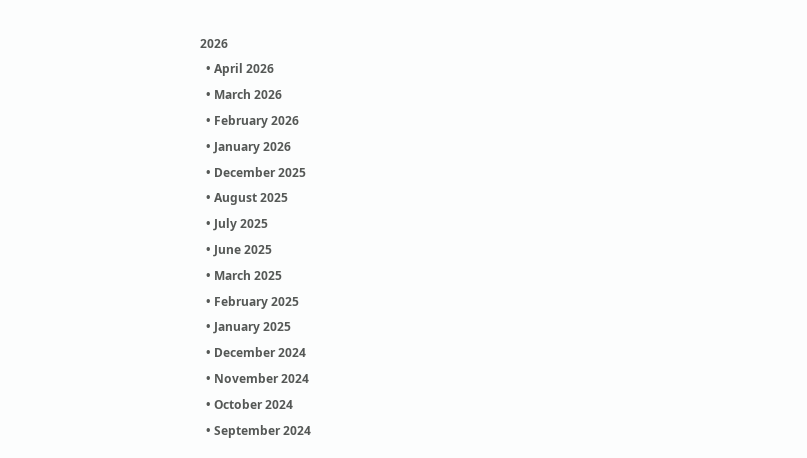2026
  • April 2026
  • March 2026
  • February 2026
  • January 2026
  • December 2025
  • August 2025
  • July 2025
  • June 2025
  • March 2025
  • February 2025
  • January 2025
  • December 2024
  • November 2024
  • October 2024
  • September 2024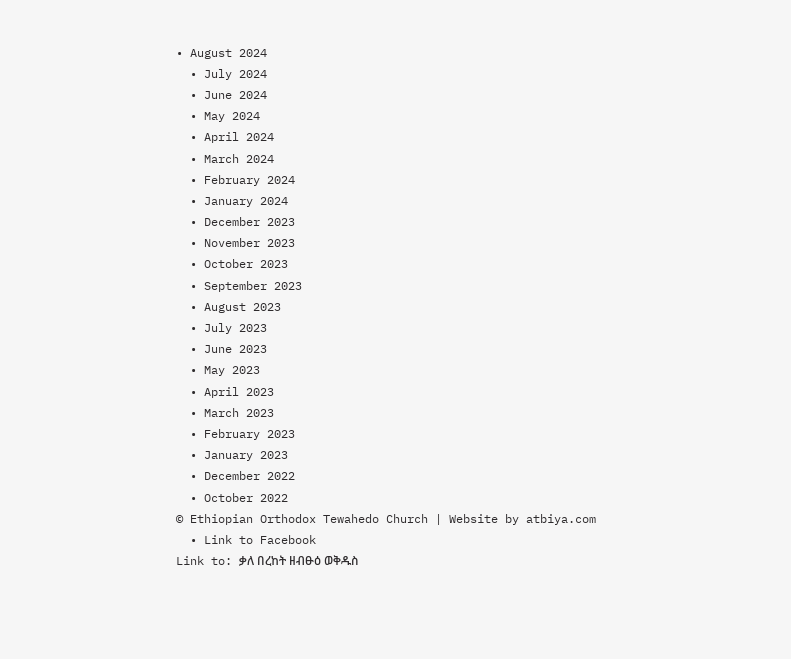• August 2024
  • July 2024
  • June 2024
  • May 2024
  • April 2024
  • March 2024
  • February 2024
  • January 2024
  • December 2023
  • November 2023
  • October 2023
  • September 2023
  • August 2023
  • July 2023
  • June 2023
  • May 2023
  • April 2023
  • March 2023
  • February 2023
  • January 2023
  • December 2022
  • October 2022
© Ethiopian Orthodox Tewahedo Church | Website by atbiya.com
  • Link to Facebook
Link to: ቃለ በረከት ዘብፁዕ ወቅዱስ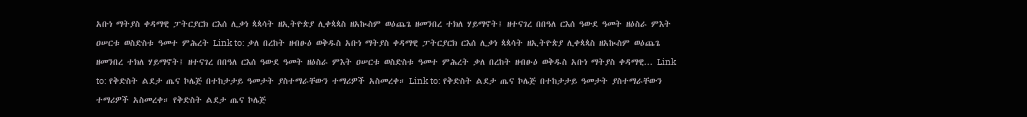አቡነ ማትያስ ቀዳማዊ ፓትርያርክ ርእሰ ሊቃነ ጳጳሳት ዘኢትዮጵያ ሊቀጳጳስ ዘአኲስም ወዕጨጌ ዘመንበረ ተክለ ሃይማኖት፤ ዘተናገረ በበዓለ ርእሰ ዓውደ ዓመት ዘዕስራ ምእት ዐሠርቱ ወስድስቱ ዓመተ ምሕረት Link to: ቃለ በረከት ዘብፁዕ ወቅዱስ አቡነ ማትያስ ቀዳማዊ ፓትርያርክ ርእሰ ሊቃነ ጳጳሳት ዘኢትዮጵያ ሊቀጳጳስ ዘአኲስም ወዕጨጌ ዘመንበረ ተክለ ሃይማኖት፤ ዘተናገረ በበዓለ ርእሰ ዓውደ ዓመት ዘዕስራ ምእት ዐሠርቱ ወስድስቱ ዓመተ ምሕረት ቃለ በረከት ዘብፁዕ ወቅዱስ አቡነ ማትያስ ቀዳማዊ... Link to: የቅድስት ልደታ ጤና ኮሌጅ በተከታታይ ዓመታት ያስተማራቸውን ተማሪዎች አስመረቀ። Link to: የቅድስት ልደታ ጤና ኮሌጅ በተከታታይ ዓመታት ያስተማራቸውን ተማሪዎች አስመረቀ። የቅድስት ልደታ ጤና ኮሌጅ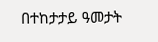በተከታታይ ዓመታት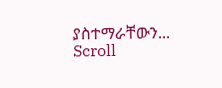ያስተማራቸውን...
Scroll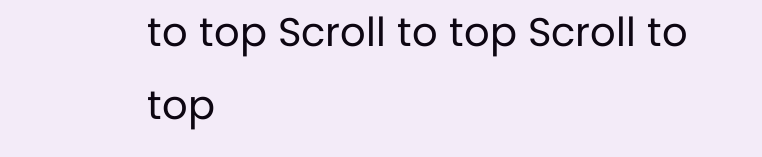to top Scroll to top Scroll to top